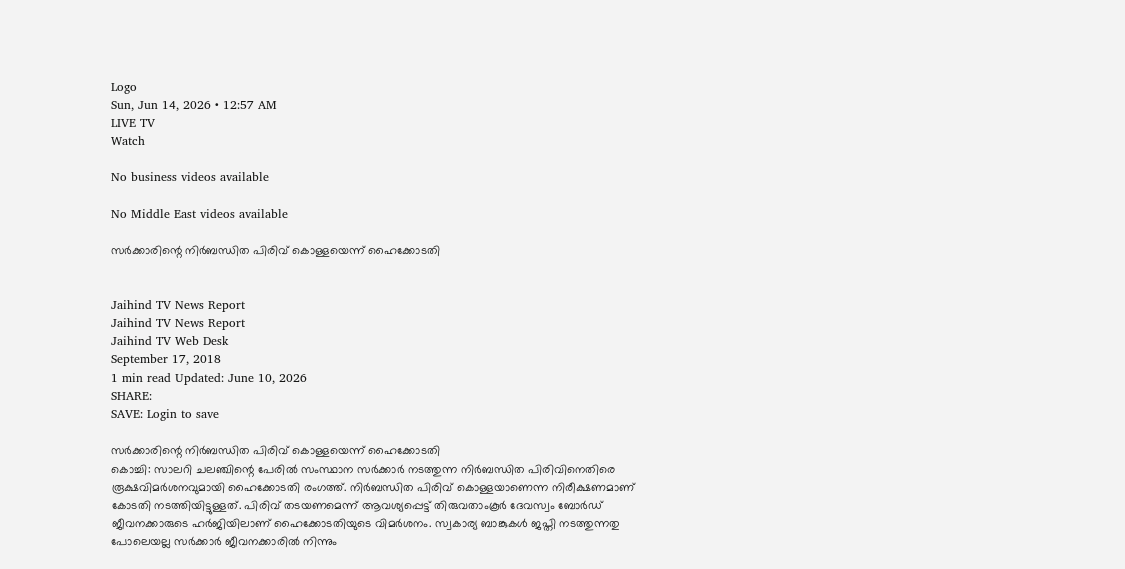Logo
Sun, Jun 14, 2026 • 12:57 AM
LIVE TV
Watch

No business videos available

No Middle East videos available

സർക്കാരിന്റെ നിർബന്ധിത പിരിവ് കൊള്ളയെന്ന് ഹൈക്കോടതി


Jaihind TV News Report
Jaihind TV News Report
Jaihind TV Web Desk
September 17, 2018
1 min read Updated: June 10, 2026
SHARE:
SAVE: Login to save

സർക്കാരിന്റെ നിർബന്ധിത പിരിവ് കൊള്ളയെന്ന് ഹൈക്കോടതി
കൊച്ചി: സാലറി ചലഞ്ചിന്റെ പേരിൽ സംസ്ഥാന സർക്കാർ നടത്തുന്ന നിർബന്ധിത പിരിവിനെതിരെ രൂക്ഷവിമർശനവുമായി ഹൈക്കോടതി രംഗത്ത്. നിർബന്ധിത പിരിവ് കൊള്ളയാണെന്ന നിരീക്ഷണമാണ് കോടതി നടത്തിയിട്ടുള്ളത്. പിരിവ് തടയണമെന്ന് ആവശ്യപ്പെട്ട് തിരുവതാംകൂർ ദേവസ്വം ബോർഡ് ജീവനക്കാരുടെ ഹർജിയിലാണ് ഹൈക്കോടതിയുടെ വിമർശനം. സ്വകാര്യ ബാങ്കുകൾ ജപ്തി നടത്തുന്നതു പോലെയല്ല സർക്കാർ ജീവനക്കാരിൽ നിന്നും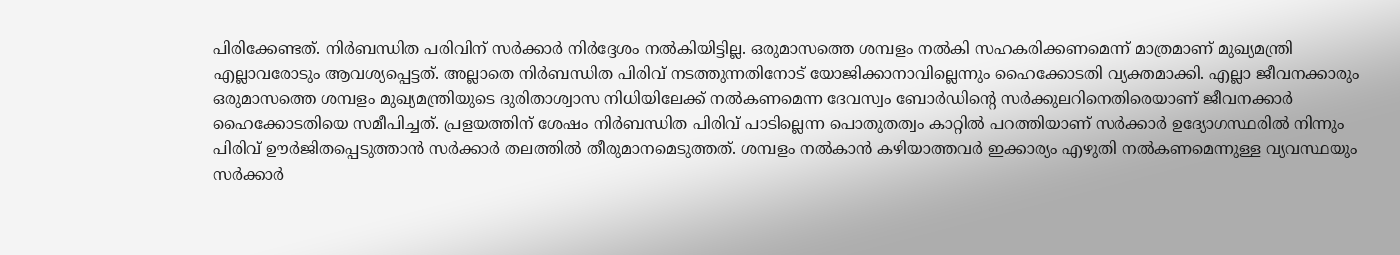പിരിക്കേണ്ടത്. നിർബന്ധിത പരിവിന് സർക്കാർ നിർദ്ദേശം നൽകിയിട്ടില്ല. ഒരുമാസത്തെ ശമ്പളം നൽകി സഹകരിക്കണമെന്ന് മാത്രമാണ് മുഖ്യമന്ത്രി എല്ലാവരോടും ആവശ്യപ്പെട്ടത്. അല്ലാതെ നിർബന്ധിത പിരിവ് നടത്തുന്നതിനോട് യോജിക്കാനാവില്ലെന്നും ഹൈക്കോടതി വ്യക്തമാക്കി. എല്ലാ ജീവനക്കാരും ഒരുമാസത്തെ ശമ്പളം മുഖ്യമന്ത്രിയുടെ ദുരിതാശ്വാസ നിധിയിലേക്ക് നൽകണമെന്ന ദേവസ്വം ബോർഡിന്റെ സർക്കുലറിനെതിരെയാണ് ജീവനക്കാർ ഹൈക്കോടതിയെ സമീപിച്ചത്. പ്രളയത്തിന് ശേഷം നിർബന്ധിത പിരിവ് പാടില്ലെന്ന പൊതുതത്വം കാറ്റിൽ പറത്തിയാണ് സർക്കാർ ഉദ്യോഗസ്ഥരിൽ നിന്നും പിരിവ് ഊർജിതപ്പെടുത്താൻ സർക്കാർ തലത്തിൽ തീരുമാനമെടുത്തത്. ശമ്പളം നൽകാൻ കഴിയാത്തവർ ഇക്കാര്യം എഴുതി നൽകണമെന്നുള്ള വ്യവസ്ഥയും സർക്കാർ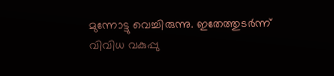മുന്നോട്ടു വെച്ചിരുന്നു. ഇതേത്തുടർന്ന് വിവിധ വകുപ്പു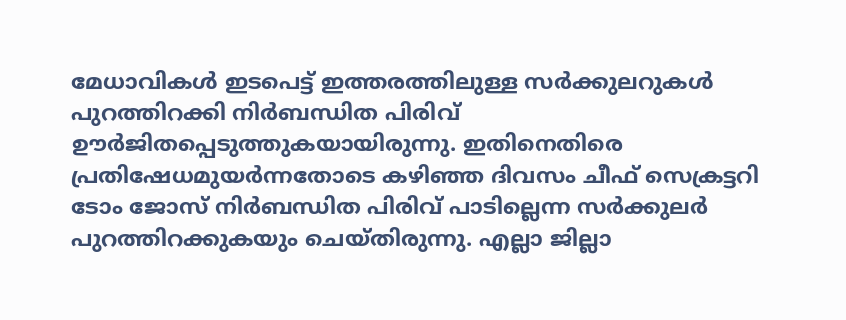മേധാവികൾ ഇടപെട്ട് ഇത്തരത്തിലുള്ള സർക്കുലറുകൾ പുറത്തിറക്കി നിർബന്ധിത പിരിവ് ഊർജിതപ്പെടുത്തുകയായിരുന്നു. ഇതിനെതിരെ പ്രതിഷേധമുയർന്നതോടെ കഴിഞ്ഞ ദിവസം ചീഫ് സെക്രട്ടറി ടോം ജോസ് നിർബന്ധിത പിരിവ് പാടില്ലെന്ന സർക്കുലർ പുറത്തിറക്കുകയും ചെയ്തിരുന്നു. എല്ലാ ജില്ലാ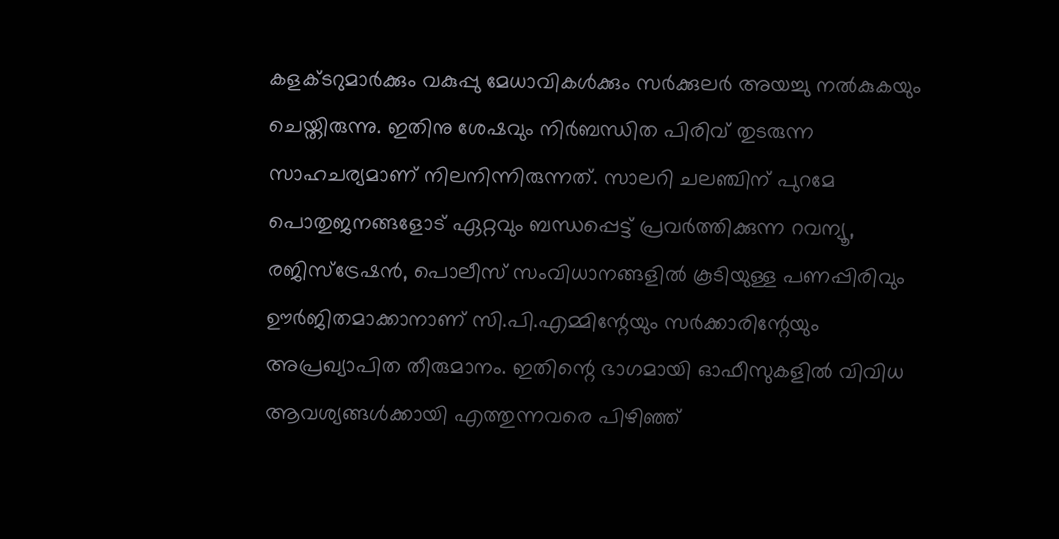കളക്ടറുമാർക്കും വകുപ്പു മേധാവികൾക്കും സർക്കുലർ അയച്ചു നൽകുകയും ചെയ്തിരുന്നു. ഇതിനു ശേഷവും നിർബന്ധിത പിരിവ് തുടരുന്ന സാഹചര്യമാണ് നിലനിന്നിരുന്നത്. സാലറി ചലഞ്ചിന് പുറമേ പൊതുജനങ്ങളോട് ഏറ്റവും ബന്ധപ്പെട്ട് പ്രവർത്തിക്കുന്ന റവന്യൂ, രജിസ്‌ട്രേഷൻ, പൊലീസ് സംവിധാനങ്ങളിൽ കൂടിയുള്ള പണപ്പിരിവും ഊർജിതമാക്കാനാണ് സി.പി.എമ്മിന്റേയും സർക്കാരിന്റേയും അപ്രഖ്യാപിത തീരുമാനം. ഇതിന്റെ ഭാഗമായി ഓഫീസുകളിൽ വിവിധ ആവശ്യങ്ങൾക്കായി എത്തുന്നവരെ പിഴിഞ്ഞ്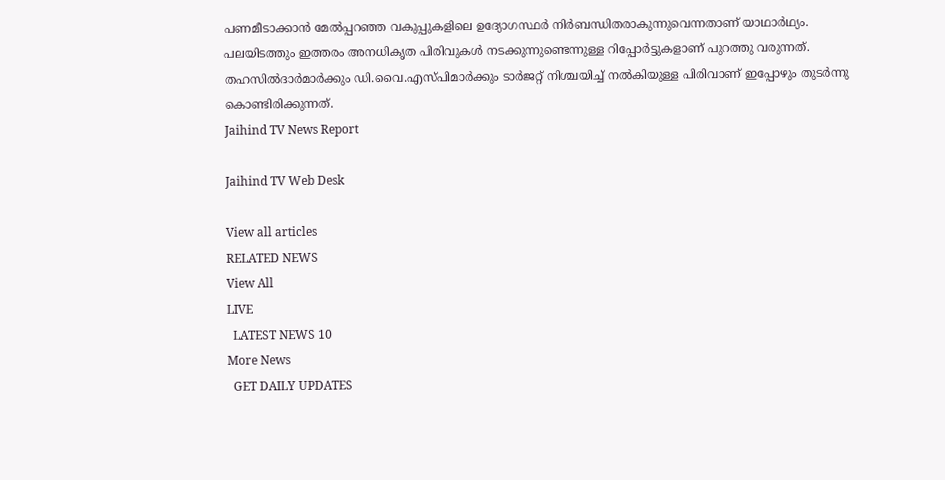പണമീടാക്കാൻ മേൽപ്പറഞ്ഞ വകുപ്പുകളിലെ ഉദ്യോഗസ്ഥർ നിർബന്ധിതരാകുന്നുവെന്നതാണ് യാഥാർഥ്യം. പലയിടത്തും ഇത്തരം അനധികൃത പിരിവുകൾ നടക്കുന്നുണ്ടെന്നുള്ള റിപ്പോർട്ടുകളാണ് പുറത്തു വരുന്നത്. തഹസിൽദാർമാർക്കും ഡി.വൈ.എസ്പിമാർക്കും ടാർജറ്റ് നിശ്ചയിച്ച് നൽകിയുള്ള പിരിവാണ് ഇപ്പോഴും തുടർന്നു കൊണ്ടിരിക്കുന്നത്.
Jaihind TV News Report

Jaihind TV Web Desk

View all articles
RELATED NEWS
View All
LIVE
  LATEST NEWS 10
More News
  GET DAILY UPDATES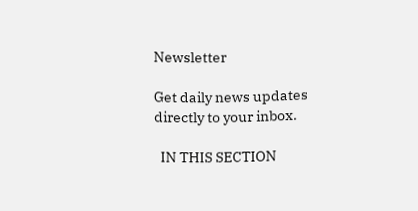Newsletter

Get daily news updates directly to your inbox.

  IN THIS SECTION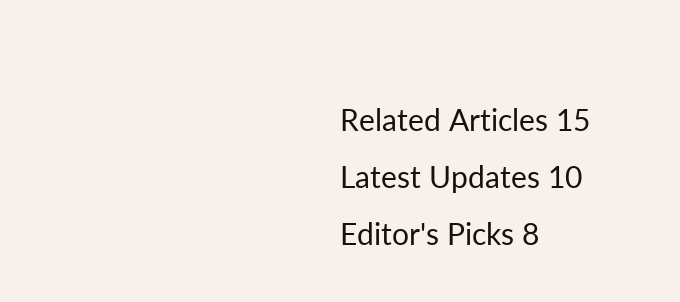Related Articles 15
Latest Updates 10
Editor's Picks 8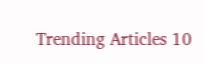Trending Articles 10